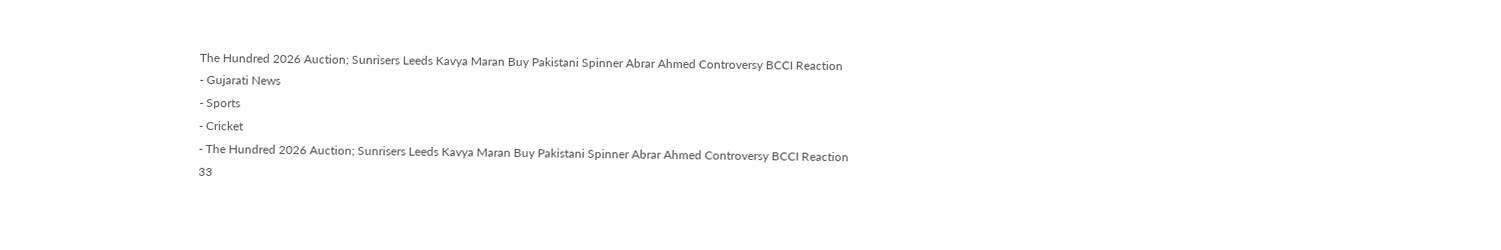The Hundred 2026 Auction; Sunrisers Leeds Kavya Maran Buy Pakistani Spinner Abrar Ahmed Controversy BCCI Reaction
- Gujarati News
- Sports
- Cricket
- The Hundred 2026 Auction; Sunrisers Leeds Kavya Maran Buy Pakistani Spinner Abrar Ahmed Controversy BCCI Reaction
33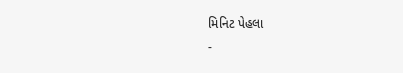મિનિટ પેહલા
-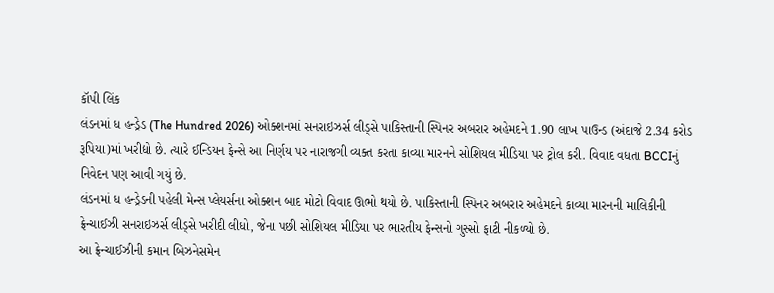કૉપી લિંક
લંડનમાં ધ હન્ડ્રેડ (The Hundred 2026) ઓક્શનમાં સનરાઇઝર્સ લીડ્સે પાકિસ્તાની સ્પિનર અબરાર અહેમદને 1.90 લાખ પાઉન્ડ (અંદાજે 2.34 કરોડ રૂપિયા)માં ખરીદ્યો છે. ત્યારે ઈન્ડિયન ફેન્સે આ નિર્ણય પર નારાજગી વ્યક્ત કરતા કાવ્યા મારનને સોશિયલ મીડિયા પર ટ્રોલ કરી. વિવાદ વધતા BCCIનું નિવેદન પણ આવી ગયું છે.
લંડનમાં ધ હન્ડ્રેડની પહેલી મેન્સ પ્લેયર્સના ઓક્શન બાદ મોટો વિવાદ ઊભો થયો છે. પાકિસ્તાની સ્પિનર અબરાર અહેમદને કાવ્યા મારનની માલિકીની ફ્રેન્ચાઈઝી સનરાઇઝર્સ લીડ્સે ખરીદી લીધો, જેના પછી સોશિયલ મીડિયા પર ભારતીય ફેન્સનો ગુસ્સો ફાટી નીકળ્યો છે.
આ ફ્રેન્ચાઈઝીની કમાન બિઝનેસમેન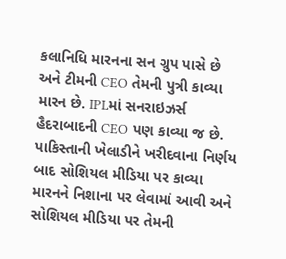કલાનિધિ મારનના સન ગ્રુપ પાસે છે અને ટીમની CEO તેમની પુત્રી કાવ્યા મારન છે. IPLમાં સનરાઇઝર્સ હૈદરાબાદની CEO પણ કાવ્યા જ છે. પાકિસ્તાની ખેલાડીને ખરીદવાના નિર્ણય બાદ સોશિયલ મીડિયા પર કાવ્યા મારનને નિશાના પર લેવામાં આવી અને સોશિયલ મીડિયા પર તેમની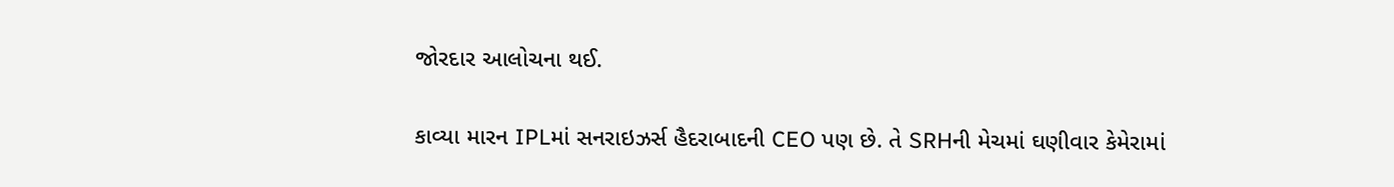જોરદાર આલોચના થઈ.

કાવ્યા મારન IPLમાં સનરાઇઝર્સ હૈદરાબાદની CEO પણ છે. તે SRHની મેચમાં ઘણીવાર કેમેરામાં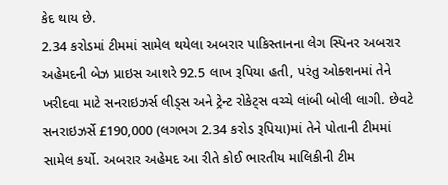કેદ થાય છે.
2.34 કરોડમાં ટીમમાં સામેલ થયેલા અબરાર પાકિસ્તાનના લેગ સ્પિનર અબરાર અહેમદની બેઝ પ્રાઇસ આશરે 92.5 લાખ રૂપિયા હતી, પરંતુ ઓક્શનમાં તેને ખરીદવા માટે સનરાઇઝર્સ લીડ્સ અને ટ્રેન્ટ રોકેટ્સ વચ્ચે લાંબી બોલી લાગી. છેવટે સનરાઇઝર્સે £190,000 (લગભગ 2.34 કરોડ રૂપિયા)માં તેને પોતાની ટીમમાં સામેલ કર્યો. અબરાર અહેમદ આ રીતે કોઈ ભારતીય માલિકીની ટીમ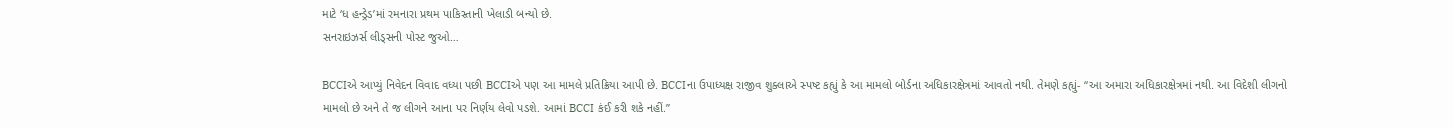માટે ‘ધ હન્ડ્રેડ’માં રમનારા પ્રથમ પાકિસ્તાની ખેલાડી બન્યો છે.
સનરાઇઝર્સ લીડ્સની પોસ્ટ જુઓ…

BCCIએ આપ્યું નિવેદન વિવાદ વધ્યા પછી BCCIએ પણ આ મામલે પ્રતિક્રિયા આપી છે. BCCIના ઉપાધ્યક્ષ રાજીવ શુક્લાએ સ્પષ્ટ કહ્યું કે આ મામલો બોર્ડના અધિકારક્ષેત્રમાં આવતો નથી. તેમણે કહ્યું- “આ અમારા અધિકારક્ષેત્રમાં નથી. આ વિદેશી લીગનો મામલો છે અને તે જ લીગને આના પર નિર્ણય લેવો પડશે. આમાં BCCI કંઈ કરી શકે નહીં.”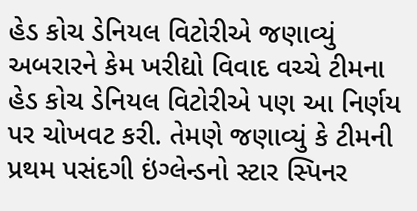હેડ કોચ ડેનિયલ વિટોરીએ જણાવ્યું અબરારને કેમ ખરીદ્યો વિવાદ વચ્ચે ટીમના હેડ કોચ ડેનિયલ વિટોરીએ પણ આ નિર્ણય પર ચોખવટ કરી. તેમણે જણાવ્યું કે ટીમની પ્રથમ પસંદગી ઇંગ્લેન્ડનો સ્ટાર સ્પિનર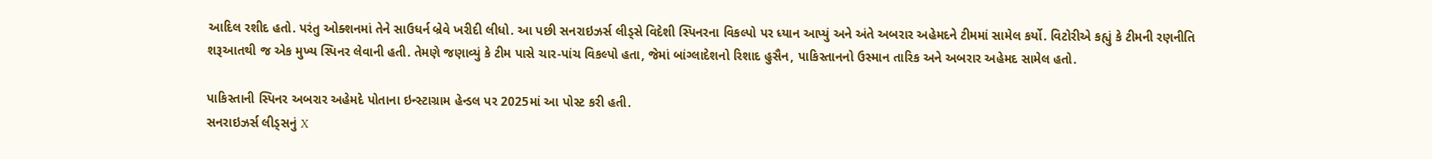આદિલ રશીદ હતો. પરંતુ ઓક્શનમાં તેને સાઉધર્ન બ્રેવે ખરીદી લીધો. આ પછી સનરાઇઝર્સ લીડ્સે વિદેશી સ્પિનરના વિકલ્પો પર ધ્યાન આપ્યું અને અંતે અબરાર અહેમદને ટીમમાં સામેલ કર્યો. વિટોરીએ કહ્યું કે ટીમની રણનીતિ શરૂઆતથી જ એક મુખ્ય સ્પિનર લેવાની હતી. તેમણે જણાવ્યું કે ટીમ પાસે ચાર-પાંચ વિકલ્પો હતા, જેમાં બાંગ્લાદેશનો રિશાદ હુસૈન, પાકિસ્તાનનો ઉસ્માન તારિક અને અબરાર અહેમદ સામેલ હતો.

પાકિસ્તાની સ્પિનર અબરાર અહેમદે પોતાના ઇન્સ્ટાગ્રામ હેન્ડલ પર 2025માં આ પોસ્ટ કરી હતી.
સનરાઇઝર્સ લીડ્સનું X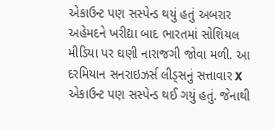એકાઉન્ટ પણ સસ્પેન્ડ થયું હતું અબરાર અહેમદને ખરીદ્યા બાદ ભારતમાં સોશિયલ મીડિયા પર ઘણી નારાજગી જોવા મળી. આ દરમિયાન સનરાઇઝર્સ લીડ્સનું સત્તાવાર X એકાઉન્ટ પણ સસ્પેન્ડ થઈ ગયું હતું. જેનાથી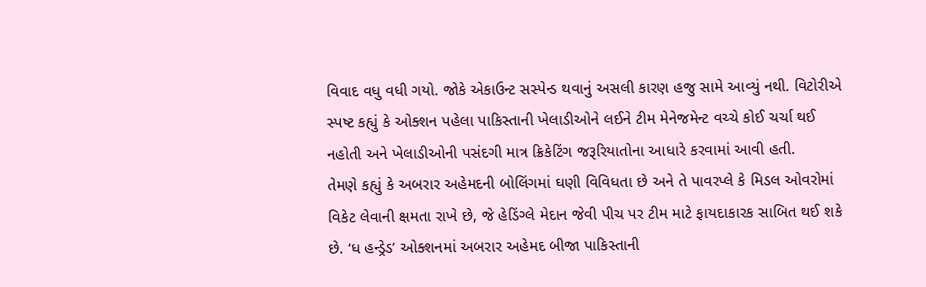વિવાદ વધુ વધી ગયો. જોકે એકાઉન્ટ સસ્પેન્ડ થવાનું અસલી કારણ હજુ સામે આવ્યું નથી. વિટોરીએ સ્પષ્ટ કહ્યું કે ઓક્શન પહેલા પાકિસ્તાની ખેલાડીઓને લઈને ટીમ મેનેજમેન્ટ વચ્ચે કોઈ ચર્ચા થઈ નહોતી અને ખેલાડીઓની પસંદગી માત્ર ક્રિકેટિંગ જરૂરિયાતોના આધારે કરવામાં આવી હતી.
તેમણે કહ્યું કે અબરાર અહેમદની બોલિંગમાં ઘણી વિવિધતા છે અને તે પાવરપ્લે કે મિડલ ઓવરોમાં વિકેટ લેવાની ક્ષમતા રાખે છે, જે હેડિંગ્લે મેદાન જેવી પીચ પર ટીમ માટે ફાયદાકારક સાબિત થઈ શકે છે. ‘ધ હન્ડ્રેડ’ ઓક્શનમાં અબરાર અહેમદ બીજા પાકિસ્તાની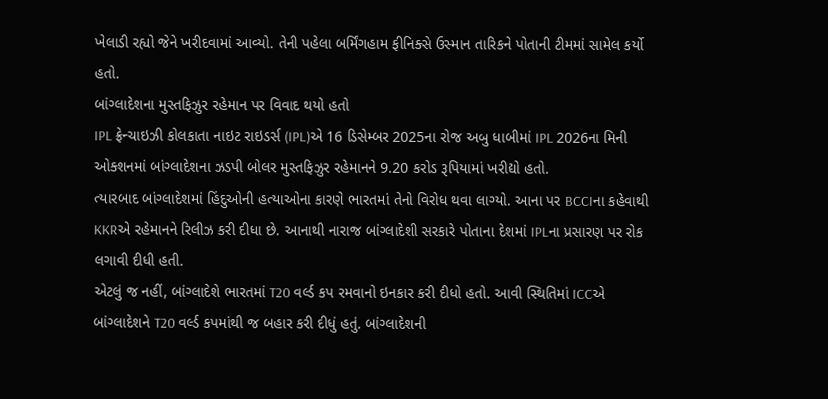ખેલાડી રહ્યો જેને ખરીદવામાં આવ્યો. તેની પહેલા બર્મિંગહામ ફીનિક્સે ઉસ્માન તારિકને પોતાની ટીમમાં સામેલ કર્યો હતો.
બાંગ્લાદેશના મુસ્તફિઝુર રહેમાન પર વિવાદ થયો હતો
IPL ફ્રેન્ચાઇઝી કોલકાતા નાઇટ રાઇડર્સ (IPL)એ 16 ડિસેમ્બર 2025ના રોજ અબુ ધાબીમાં IPL 2026ના મિની ઓક્શનમાં બાંગ્લાદેશના ઝડપી બોલર મુસ્તફિઝુર રહેમાનને 9.20 કરોડ રૂપિયામાં ખરીદ્યો હતો.
ત્યારબાદ બાંગ્લાદેશમાં હિંદુઓની હત્યાઓના કારણે ભારતમાં તેનો વિરોધ થવા લાગ્યો. આના પર BCCIના કહેવાથી KKRએ રહેમાનને રિલીઝ કરી દીધા છે. આનાથી નારાજ બાંગ્લાદેશી સરકારે પોતાના દેશમાં IPLના પ્રસારણ પર રોક લગાવી દીધી હતી.
એટલું જ નહીં, બાંગ્લાદેશે ભારતમાં T20 વર્લ્ડ કપ રમવાનો ઇનકાર કરી દીધો હતો. આવી સ્થિતિમાં ICCએ બાંગ્લાદેશને T20 વર્લ્ડ કપમાંથી જ બહાર કરી દીધું હતું. બાંગ્લાદેશની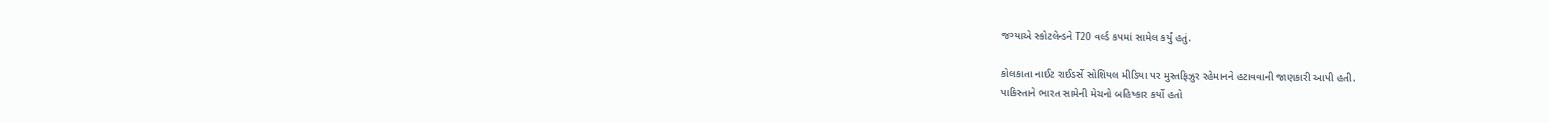જગ્યાએ સ્કોટલેન્ડને T20 વર્લ્ડ કપમાં સામેલ કર્યું હતું.

કોલકાતા નાઈટ રાઈડર્સે સોશિયલ મીડિયા પર મુસ્તફિઝુર રહેમાનને હટાવવાની જાણકારી આપી હતી.
પાકિસ્તાને ભારત સામેની મેચનો બહિષ્કાર કર્યો હતો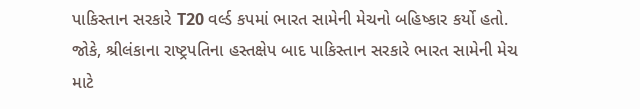પાકિસ્તાન સરકારે T20 વર્લ્ડ કપમાં ભારત સામેની મેચનો બહિષ્કાર કર્યો હતો. જોકે, શ્રીલંકાના રાષ્ટ્રપતિના હસ્તક્ષેપ બાદ પાકિસ્તાન સરકારે ભારત સામેની મેચ માટે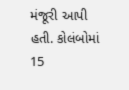મંજૂરી આપી હતી. કોલંબોમાં 15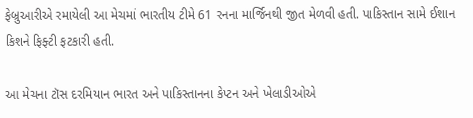ફેબ્રુઆરીએ રમાયેલી આ મેચમાં ભારતીય ટીમે 61 રનના માર્જિનથી જીત મેળવી હતી. પાકિસ્તાન સામે ઈશાન કિશને ફિફ્ટી ફટકારી હતી.

આ મેચના ટૉસ દરમિયાન ભારત અને પાકિસ્તાનના કેપ્ટન અને ખેલાડીઓએ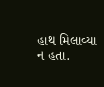હાથ મિલાવ્યા ન હતા.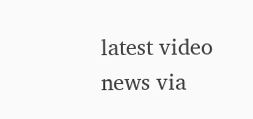latest video
news via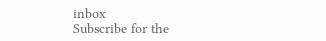inbox
Subscribe for the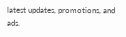latest updates, promotions, and ads.